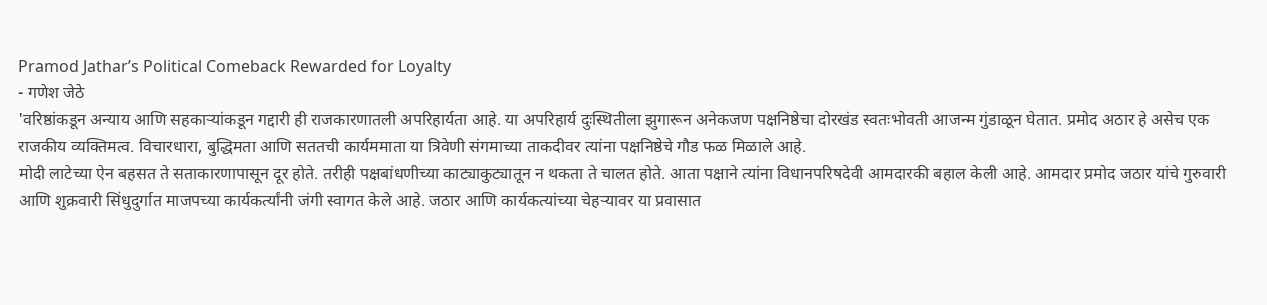Pramod Jathar’s Political Comeback Rewarded for Loyalty
- गणेश जेठे
'वरिष्ठांकडून अन्याय आणि सहकाऱ्यांकडून गद्दारी ही राजकारणातली अपरिहार्यता आहे. या अपरिहार्य दुःस्थितीला झुगारून अनेकजण पक्षनिष्ठेचा दोरखंड स्वतःभोवती आजन्म गुंडाळून घेतात. प्रमोद अठार हे असेच एक राजकीय व्यक्तिमत्व. विचारधारा, बुद्धिमता आणि सततची कार्यममाता या त्रिवेणी संगमाच्या ताकदीवर त्यांना पक्षनिष्ठेचे गौड फळ मिळाले आहे.
मोदी लाटेच्या ऐन बहसत ते सताकारणापासून दूर होते. तरीही पक्षबांधणीच्या काट्याकुट्यातून न थकता ते चालत होते. आता पक्षाने त्यांना विधानपरिषदेवी आमदारकी बहाल केली आहे. आमदार प्रमोद जठार यांचे गुरुवारी आणि शुक्रवारी सिंधुदुर्गात माजपच्या कार्यकर्त्यांनी जंगी स्वागत केले आहे. जठार आणि कार्यकत्यांच्या चेहऱ्यावर या प्रवासात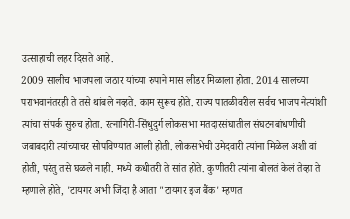उत्साहाची लहर दिसते आहे.
2009 सालीच भाजपला जठार यांच्या रुपाने मास लीडर मिळाला होता. 2014 सालच्या पराभवानंतरही ते तसे थांबले नव्हते. काम सुरूच होते. राज्य पातळीवरील सर्वच भाजप नेत्यांशी त्यांचा संपर्क सुरुच होता. रत्नागिरी-सिंधुदुर्ग लोकसभा मतदारसंघातील संघटनबांधणीची जबाबदारी त्यांच्याचर सोपविण्यात आली होती. लोकसभेची उमेदवारी त्यांना मिळेल अशी वां होती, परंतु तसे घळले नाही. मध्ये कधीतरी ते सांत होते. कुणीतरी त्यांना बोलतं केलं तेव्हा ते म्हणाले होते, 'टायगर अभी जिंदा है आता "टायगर इज बैंक' म्हणत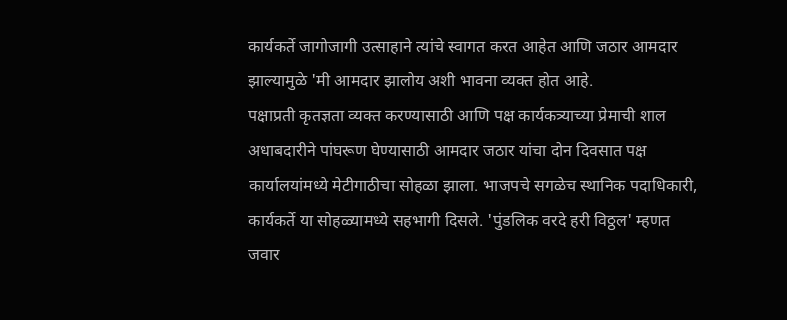कार्यकर्ते जागोजागी उत्साहाने त्यांचे स्वागत करत आहेत आणि जठार आमदार झाल्यामुळे 'मी आमदार झालोय अशी भावना व्यक्त होत आहे.
पक्षाप्रती कृतज्ञता व्यक्त करण्यासाठी आणि पक्ष कार्यकत्र्याच्या प्रेमाची शाल अधाबदारीने पांघरूण घेण्यासाठी आमदार जठार यांचा दोन दिवसात पक्ष कार्यालयांमध्ये मेटीगाठीचा सोहळा झाला. भाजपचे सगळेच स्थानिक पदाधिकारी, कार्यकर्ते या सोहळ्यामध्ये सहभागी दिसले. 'पुंडलिक वरदे हरी विठ्ठल' म्हणत जवार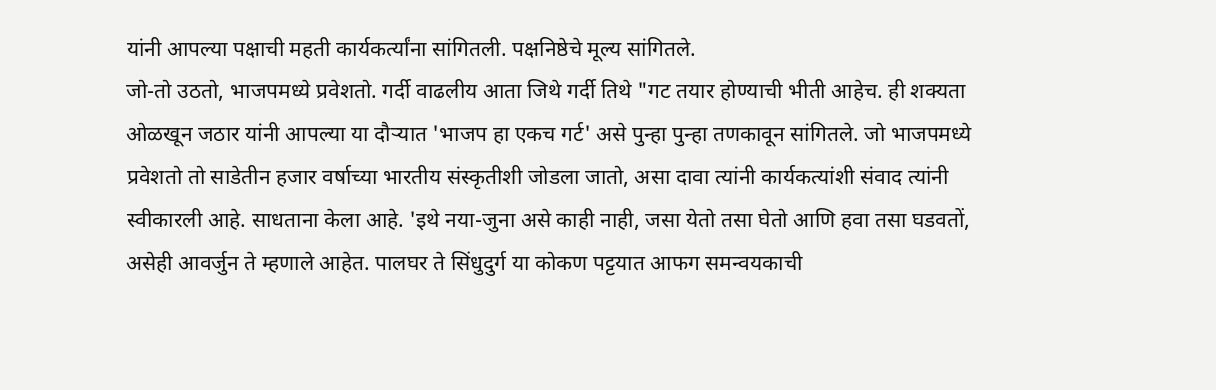यांनी आपल्या पक्षाची महती कार्यकर्त्यांना सांगितली. पक्षनिष्ठेचे मूल्य सांगितले.
जो-तो उठतो, भाजपमध्ये प्रवेशतो. गर्दी वाढलीय आता जिथे गर्दी तिथे "गट तयार होण्याची भीती आहेच. ही शक्यता ओळखून जठार यांनी आपल्या या दौऱ्यात 'भाजप हा एकच गर्ट' असे पुन्हा पुन्हा तणकावून सांगितले. जो भाजपमध्ये प्रवेशतो तो साडेतीन हजार वर्षाच्या भारतीय संस्कृतीशी जोडला जातो, असा दावा त्यांनी कार्यकत्यांशी संवाद त्यांनी स्वीकारली आहे. साधताना केला आहे. 'इथे नया-जुना असे काही नाही, जसा येतो तसा घेतो आणि हवा तसा घडवतों, असेही आवर्जुन ते म्हणाले आहेत. पालघर ते सिंधुदुर्ग या कोकण पट्टयात आफग समन्वयकाची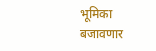भूमिका बजावणार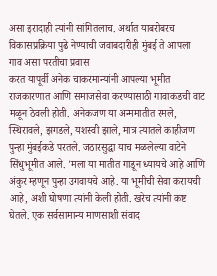असा इरादाही त्यांनी सांगितलाच. अर्थात याबरोबरच विकासप्रक्रिया पुढे नेण्याची जवाबदारीही मुंबई ते आपला गाव असा परतीचा प्रवास
करत यापूर्वी अनेक चाकरमान्यांनी आपल्या भूमीत राजकारणात आणि समाजसेवा करण्यासाठी गावाकडची वाट मळून ठेवली होती. अनेकजण या अन्ममातीत रमले, स्थिरावले, झगडले, यशस्वी झाले, मात्र त्यातले काहीजण पुन्हा मुंबईकडे परतले. जठारसुद्धा याच मळलेल्या वाटेने सिंधुभूमीत आले. 'मला या मातीत गाडून ध्यायचे आहे आणि अंकुर म्हणून पुन्हा उगवायचे आहे. या भूमीची सेवा करायची आहे, अशी घोषणा त्यांनी केली होती. खरेच त्यांनी कष्ट घेतले. एक सर्वसामान्य माणसाशी संवाद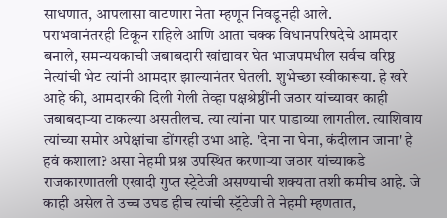साधणात, आपलासा वाटणारा नेता म्हणून निवडूनही आले.
पराभवानंतरही टिकून राहिले आणि आता चक्क विधानपरिषदेचे आमदार बनाले, समन्ययकाची जबाबदारी खांद्यावर घेत भाजपमधील सर्वच वरिष्ठ नेत्यांची भेट त्यांनी आमदार झाल्यानंतर घेतली. शुभेच्छा स्वीकारूया. हे खरे आहे की, आमदारकी दिली गेली तेव्हा पक्षश्रेष्ठींनी जठार यांच्यावर काही जबाबदाऱ्या टाकल्या असतीलच. त्या त्यांना पार पाडाव्या लागतील. त्याशिवाय त्यांच्या समोर अपेक्षांचा डोंगरही उभा आहे. 'देना ना घेना, कंदीलान जाना' हे हवं कशाला? असा नेहमी प्रश्न उपस्थित करणाऱ्या जठार यांच्याकडे राजकारणातली एखादी गुप्त स्ट्रेटेजी असण्याची शक्यता तशी कमीच आहे. जे काही असेल ते उच्च उघड हीच त्यांची स्ट्रॅटेजी ते नेहमी म्हणतात,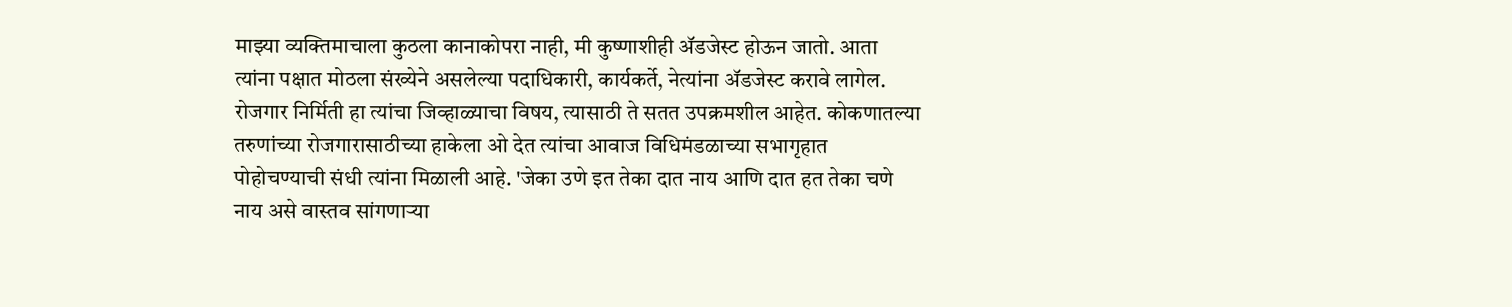माझ्या व्यक्तिमाचाला कुठला कानाकोपरा नाही, मी कुष्णाशीही ॲडजेस्ट होऊन जातो. आता त्यांना पक्षात मोठला संख्येने असलेल्या पदाधिकारी, कार्यकर्ते, नेत्यांना ॲडजेस्ट करावे लागेल.
रोजगार निर्मिती हा त्यांचा जिव्हाळ्याचा विषय, त्यासाठी ते सतत उपक्रमशील आहेत. कोकणातल्या तरुणांच्या रोजगारासाठीच्या हाकेला ओ देत त्यांचा आवाज विधिमंडळाच्या सभागृहात पोहोचण्याची संधी त्यांना मिळाली आहे. 'जेका उणे इत तेका दात नाय आणि दात हत तेका चणे नाय असे वास्तव सांगणाऱ्या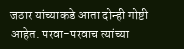जठार यांच्याकडे आता दोन्ही गोष्टी आहेत. परवा-परवाच त्यांच्या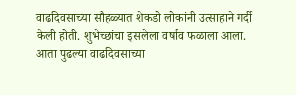वाढदिवसाच्या सौहळ्यात शेकडो लोकांनी उत्साहाने गर्दी केली होती. शुभेच्छांचा इसलेला वर्षाव फळाला आला. आता पुढल्या वाढदिवसाच्या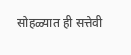सोहळ्यात ही सत्तेवी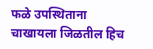फळे उपस्थिताना चाखायला जिळतील हिच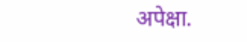अपेक्षा.